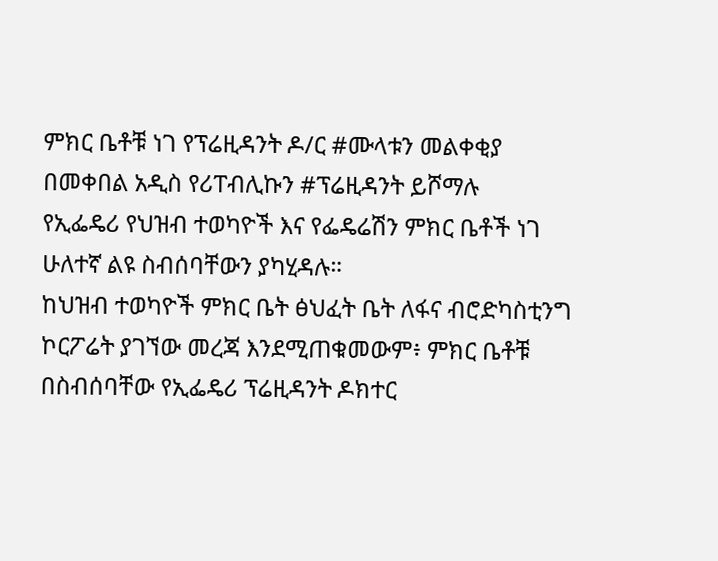ምክር ቤቶቹ ነገ የፕሬዚዳንት ዶ/ር #ሙላቱን መልቀቂያ በመቀበል አዲስ የሪፐብሊኩን #ፕሬዚዳንት ይሾማሉ
የኢፌዴሪ የህዝብ ተወካዮች እና የፌዴሬሽን ምክር ቤቶች ነገ ሁለተኛ ልዩ ስብሰባቸውን ያካሂዳሉ።
ከህዝብ ተወካዮች ምክር ቤት ፅህፈት ቤት ለፋና ብሮድካስቲንግ ኮርፖሬት ያገኘው መረጃ እንደሚጠቁመውም፥ ምክር ቤቶቹ በስብሰባቸው የኢፌዴሪ ፕሬዚዳንት ዶክተር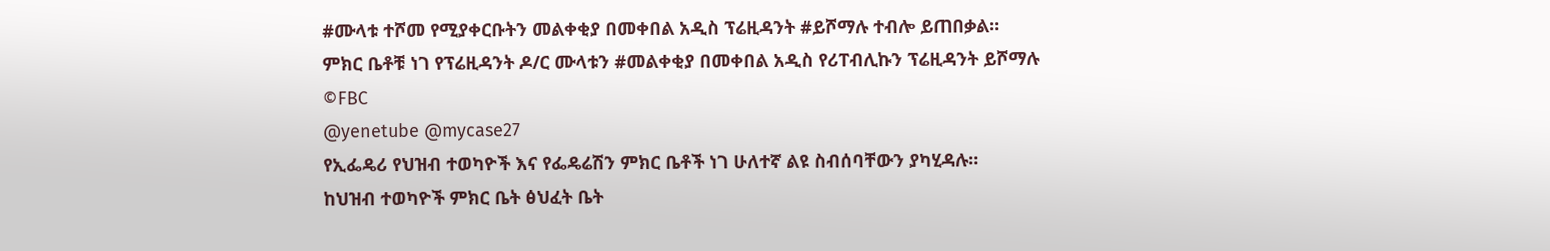#ሙላቱ ተሾመ የሚያቀርቡትን መልቀቂያ በመቀበል አዲስ ፕሬዚዳንት #ይሾማሉ ተብሎ ይጠበቃል።
ምክር ቤቶቹ ነገ የፕሬዚዳንት ዶ/ር ሙላቱን #መልቀቂያ በመቀበል አዲስ የሪፐብሊኩን ፕሬዚዳንት ይሾማሉ
©FBC
@yenetube @mycase27
የኢፌዴሪ የህዝብ ተወካዮች እና የፌዴሬሽን ምክር ቤቶች ነገ ሁለተኛ ልዩ ስብሰባቸውን ያካሂዳሉ።
ከህዝብ ተወካዮች ምክር ቤት ፅህፈት ቤት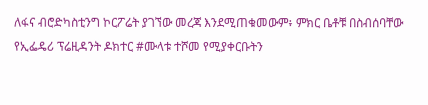ለፋና ብሮድካስቲንግ ኮርፖሬት ያገኘው መረጃ እንደሚጠቁመውም፥ ምክር ቤቶቹ በስብሰባቸው የኢፌዴሪ ፕሬዚዳንት ዶክተር #ሙላቱ ተሾመ የሚያቀርቡትን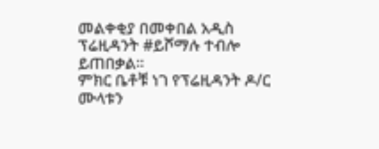መልቀቂያ በመቀበል አዲስ ፕሬዚዳንት #ይሾማሉ ተብሎ ይጠበቃል።
ምክር ቤቶቹ ነገ የፕሬዚዳንት ዶ/ር ሙላቱን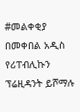#መልቀቂያ በመቀበል አዲስ የሪፐብሊኩን ፕሬዚዳንት ይሾማሉ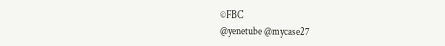©FBC
@yenetube @mycase27